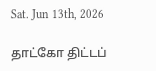Sat. Jun 13th, 2026

தாட்கோ திட்டப்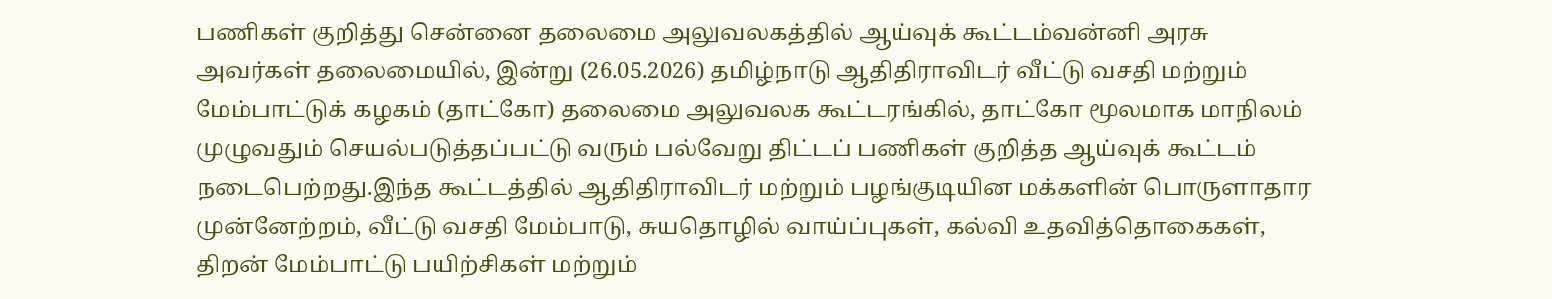பணிகள் குறித்து சென்னை தலைமை அலுவலகத்தில் ஆய்வுக் கூட்டம்வன்னி அரசு அவர்கள் தலைமையில், இன்று (26.05.2026) தமிழ்நாடு ஆதிதிராவிடர் வீட்டு வசதி மற்றும் மேம்பாட்டுக் கழகம் (தாட்கோ) தலைமை அலுவலக கூட்டரங்கில், தாட்கோ மூலமாக மாநிலம் முழுவதும் செயல்படுத்தப்பட்டு வரும் பல்வேறு திட்டப் பணிகள் குறித்த ஆய்வுக் கூட்டம் நடைபெற்றது.இந்த கூட்டத்தில் ஆதிதிராவிடர் மற்றும் பழங்குடியின மக்களின் பொருளாதார முன்னேற்றம், வீட்டு வசதி மேம்பாடு, சுயதொழில் வாய்ப்புகள், கல்வி உதவித்தொகைகள், திறன் மேம்பாட்டு பயிற்சிகள் மற்றும்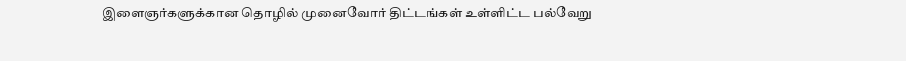இளைஞர்களுக்கான தொழில் முனைவோர் திட்டங்கள் உள்ளிட்ட பல்வேறு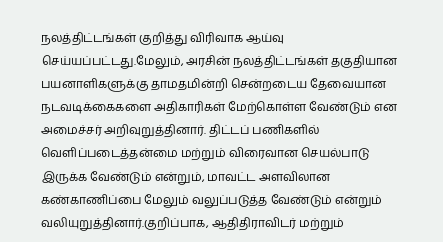நலத்திட்டங்கள் குறித்து விரிவாக ஆய்வு செய்யப்பட்டது.மேலும், அரசின் நலத்திட்டங்கள் தகுதியான பயனாளிகளுக்கு தாமதமின்றி சென்றடைய தேவையான நடவடிக்கைகளை அதிகாரிகள் மேற்கொள்ள வேண்டும் என அமைச்சர் அறிவுறுத்தினார். திட்டப் பணிகளில் வெளிப்படைத்தன்மை மற்றும் விரைவான செயல்பாடு இருக்க வேண்டும் என்றும், மாவட்ட அளவிலான கண்காணிப்பை மேலும் வலுப்படுத்த வேண்டும் என்றும் வலியுறுத்தினார்.குறிப்பாக, ஆதிதிராவிடர் மற்றும்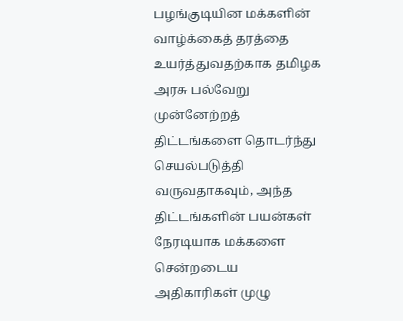பழங்குடியின மக்களின் வாழ்க்கைத் தரத்தை உயர்த்துவதற்காக தமிழக அரசு பல்வேறு முன்னேற்றத் திட்டங்களை தொடர்ந்து செயல்படுத்தி வருவதாகவும், அந்த திட்டங்களின் பயன்கள் நேரடியாக மக்களை சென்றடைய அதிகாரிகள் முழு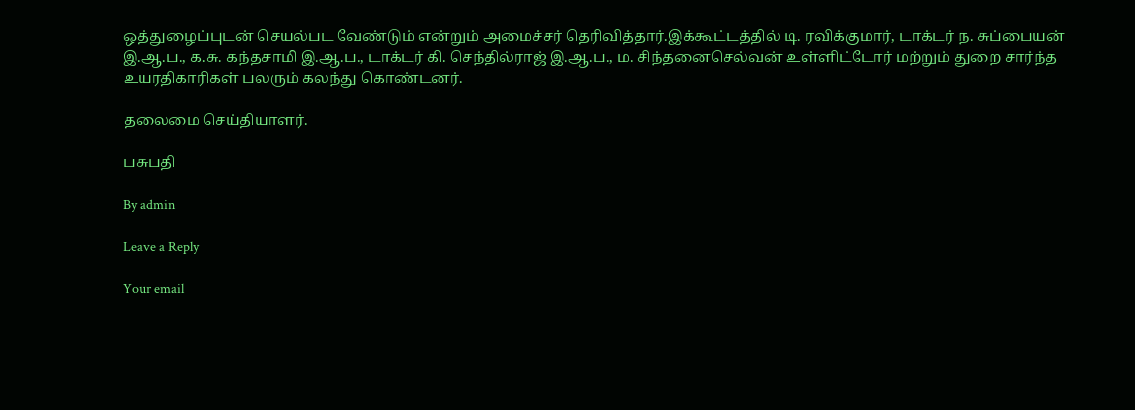ஒத்துழைப்புடன் செயல்பட வேண்டும் என்றும் அமைச்சர் தெரிவித்தார்.இக்கூட்டத்தில் டி. ரவிக்குமார், டாக்டர் ந. சுப்பையன் இ.ஆ.ப., க.சு. கந்தசாமி இ.ஆ.ப., டாக்டர் கி. செந்தில்ராஜ் இ.ஆ.ப., ம. சிந்தனைசெல்வன் உள்ளிட்டோர் மற்றும் துறை சார்ந்த உயரதிகாரிகள் பலரும் கலந்து கொண்டனர்.

தலைமை செய்தியாளர்.

பசுபதி

By admin

Leave a Reply

Your email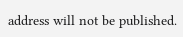address will not be published.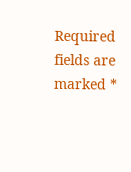Required fields are marked *